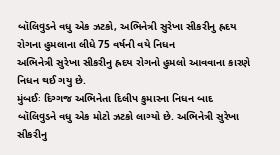બૉલિવુડને વધુ એક ઝટકો, અભિનેત્રી સુરેખા સીકરીનુ હ્રદય રોગના હુમલાના લીધે 75 વર્ષની વયે નિધન
અભિનેત્રી સુરેખા સીકરીનુ હ્રદય રોગનો હુમલો આવવાના કારણે નિધન થઈ ગયુ છે.
મુંબઈઃ દિગ્ગજ અભિનેતા દિલીપ કુમારના નિધન બાદ બૉલિવુડને વધુ એક મોટો ઝટકો લાગ્યો છે. અભિનેત્રી સુરેખા સીકરીનુ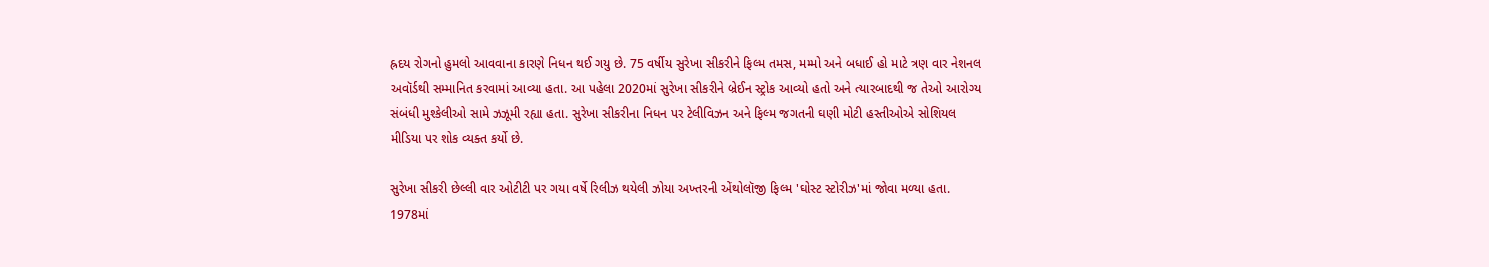હ્રદય રોગનો હુમલો આવવાના કારણે નિધન થઈ ગયુ છે. 75 વર્ષીય સુરેખા સીકરીને ફિલ્મ તમસ, મમ્મો અને બધાઈ હો માટે ત્રણ વાર નેશનલ અવૉર્ડથી સમ્માનિત કરવામાં આવ્યા હતા. આ પહેલા 2020માં સુરેખા સીકરીને બ્રેઈન સ્ટ્રોક આવ્યો હતો અને ત્યારબાદથી જ તેઓ આરોગ્ય સંબંધી મુશ્કેલીઓ સામે ઝઝૂમી રહ્યા હતા. સુરેખા સીકરીના નિધન પર ટેલીવિઝન અને ફિલ્મ જગતની ઘણી મોટી હસ્તીઓએ સોશિયલ મીડિયા પર શોક વ્યક્ત કર્યો છે.

સુરેખા સીકરી છેલ્લી વાર ઓટીટી પર ગયા વર્ષે રિલીઝ થયેલી ઝોયા અખ્તરની એંથોલૉજી ફિલ્મ 'ઘોસ્ટ સ્ટોરીઝ'માં જોવા મળ્યા હતા. 1978માં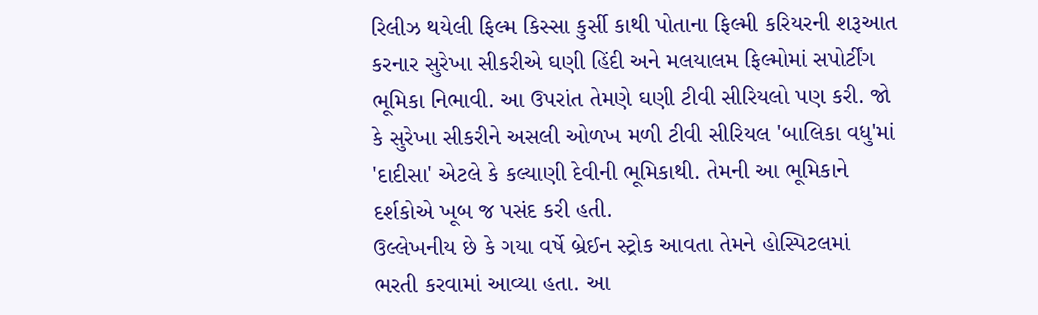રિલીઝ થયેલી ફિલ્મ કિસ્સા કુર્સી કાથી પોતાના ફિલ્મી કરિયરની શરૂઆત કરનાર સુરેખા સીકરીએ ઘણી હિંદી અને મલયાલમ ફિલ્મોમાં સપોર્ટીંગ ભૂમિકા નિભાવી. આ ઉપરાંત તેમણે ઘણી ટીવી સીરિયલો પણ કરી. જો કે સુરેખા સીકરીને અસલી ઓળખ મળી ટીવી સીરિયલ 'બાલિકા વધુ'માં 'દાદીસા' એટલે કે કલ્યાણી દેવીની ભૂમિકાથી. તેમની આ ભૂમિકાને દર્શકોએ ખૂબ જ પસંદ કરી હતી.
ઉલ્લેખનીય છે કે ગયા વર્ષે બ્રેઈન સ્ટ્રોક આવતા તેમને હોસ્પિટલમાં ભરતી કરવામાં આવ્યા હતા. આ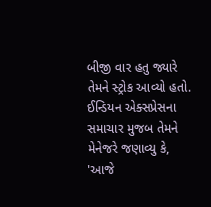બીજી વાર હતુ જ્યારે તેમને સ્ટ્રોક આવ્યો હતો. ઈન્ડિયન એક્સપ્રેસના સમાચાર મુજબ તેમને મેનેજરે જણાવ્યુ કે, 'આજે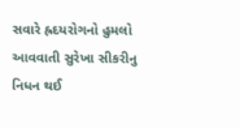સવારે હ્રદયરોગનો હુમલો આવવાતી સુરેખા સીકરીનુ નિધન થઈ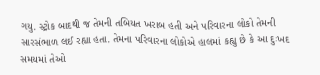ગયુ. સ્ટ્રોક બાદથી જ તેમની તબિયત ખરાબ હતી અને પરિવારના લોકો તેમની સારસંભાળ લઈ રહ્યા હતા. તેમના પરિવારના લોકોએ હાલમાં કહ્યુ છે કે આ દુઃખદ સમયમાં તેઓ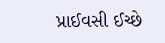પ્રાઈવસી ઈચ્છે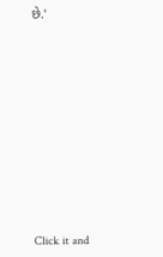છે.'












Click it and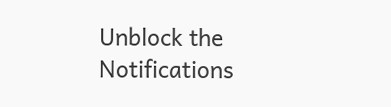Unblock the Notifications